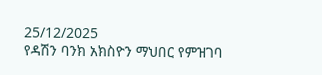25/12/2025
የዳሽን ባንክ አክስዮን ማህበር የምዝገባ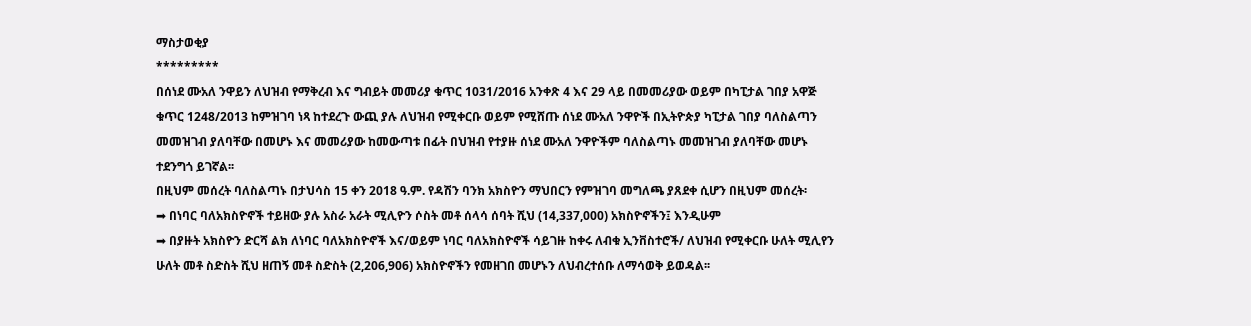ማስታወቂያ
*********
በሰነደ ሙአለ ንዋይን ለህዝብ የማቅረብ እና ግብይት መመሪያ ቁጥር 1031/2016 አንቀጽ 4 እና 29 ላይ በመመሪያው ወይም በካፒታል ገበያ አዋጅ ቁጥር 1248/2013 ከምዝገባ ነጻ ከተደረጉ ውጪ ያሉ ለህዝብ የሚቀርቡ ወይም የሚሸጡ ሰነደ ሙአለ ንዋዮች በኢትዮጵያ ካፒታል ገበያ ባለስልጣን መመዝገብ ያለባቸው በመሆኑ እና መመሪያው ከመውጣቱ በፊት በህዝብ የተያዙ ሰነደ ሙአለ ንዋዮችም ባለስልጣኑ መመዝገብ ያለባቸው መሆኑ ተደንግጎ ይገኛል፡፡
በዚህም መሰረት ባለስልጣኑ በታህሳስ 15 ቀን 2018 ዓ.ም. የዳሽን ባንክ አክስዮን ማህበርን የምዝገባ መግለጫ ያጸደቀ ሲሆን በዚህም መሰረት፡
➡ በነባር ባለአክስዮኖች ተይዘው ያሉ አስራ አራት ሚሊዮን ሶስት መቶ ሰላሳ ሰባት ሺህ (14,337,000) አክስዮኖችን፤ እንዲሁም
➡ በያዙት አክስዮን ድርሻ ልክ ለነባር ባለአክስዮኖች እና/ወይም ነባር ባለአክስዮኖች ሳይገዙ ከቀሩ ለብቁ ኢንቨስተሮች/ ለህዝብ የሚቀርቡ ሁለት ሚሊየን ሁለት መቶ ስድስት ሺህ ዘጠኝ መቶ ስድስት (2,206,906) አክስዮኖችን የመዘገበ መሆኑን ለህብረተሰቡ ለማሳወቅ ይወዳል፡፡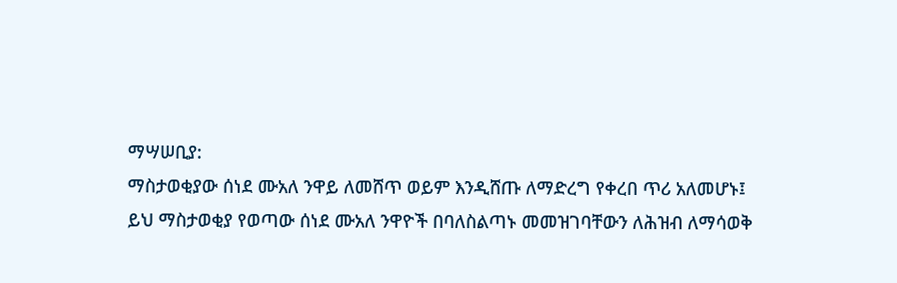ማሣሠቢያ:
ማስታወቂያው ሰነደ ሙአለ ንዋይ ለመሸጥ ወይም እንዲሸጡ ለማድረግ የቀረበ ጥሪ አለመሆኑ፤
ይህ ማስታወቂያ የወጣው ሰነደ ሙአለ ንዋዮች በባለስልጣኑ መመዝገባቸውን ለሕዝብ ለማሳወቅ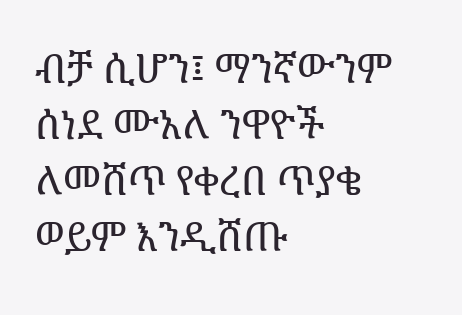ብቻ ሲሆን፤ ማንኛውንም ሰነደ ሙአለ ንዋዮች ለመሸጥ የቀረበ ጥያቄ ወይም እንዲሸጡ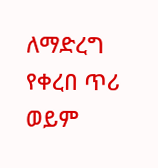ለማድረግ የቀረበ ጥሪ ወይም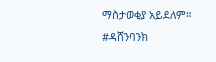ማስታወቂያ አይደለም።
#ዳሸንባንክ